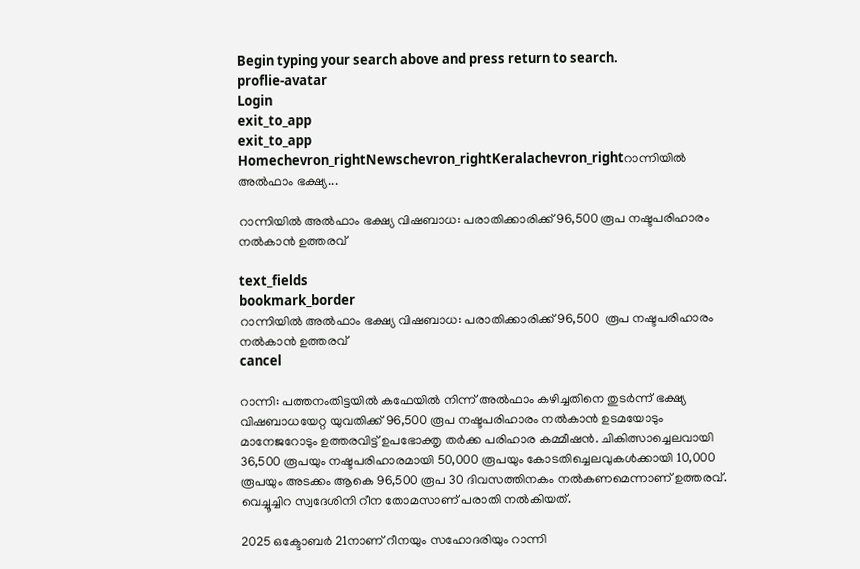Begin typing your search above and press return to search.
proflie-avatar
Login
exit_to_app
exit_to_app
Homechevron_rightNewschevron_rightKeralachevron_rightറാന്നിയിൽ അൽഫാം ഭക്ഷ്യ...

റാന്നിയിൽ അൽഫാം ഭക്ഷ്യ വിഷബാധ: പരാതിക്കാരിക്ക് 96,500 രൂപ നഷ്ടപരിഹാരം നൽകാൻ ഉത്തരവ്

text_fields
bookmark_border
റാന്നിയിൽ അൽഫാം ഭക്ഷ്യ വിഷബാധ: പരാതിക്കാരിക്ക് 96,500  രൂപ നഷ്ടപരിഹാരം നൽകാൻ ഉത്തരവ്
cancel

റാന്നി: പത്തനംതിട്ടയിൽ കഫേയിൽ നിന്ന് അൽഫാം കഴിച്ചതിനെ തുടർന്ന് ഭക്ഷ്യ വിഷബാധയേറ്റ യുവതിക്ക് 96,500 രൂപ നഷ്ടപരിഹാരം നൽകാൻ ഉടമയോടും മാനേജറോടും ഉത്തരവിട്ട് ഉപഭോക്തൃ തർക്ക പരിഹാര കമ്മീഷൻ. ചികിത്സാച്ചെലവായി 36,500 രൂപയും നഷ്ടപരിഹാരമായി 50,000 രൂപയും കോടതിച്ചെലവുകൾക്കായി 10,000 രൂപയും അടക്കം ആകെ 96,500 രൂപ 30 ദിവസത്തിനകം നൽകണമെന്നാണ് ഉത്തരവ്. വെച്ചൂച്ചിറ സ്വദേശിനി റീന തോമസാണ് പരാതി നൽകിയത്.

2025 ഒക്ടോബർ 21നാണ് റീനയും സഹോദരിയും റാന്നി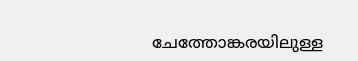ചേത്തോങ്കരയിലുള്ള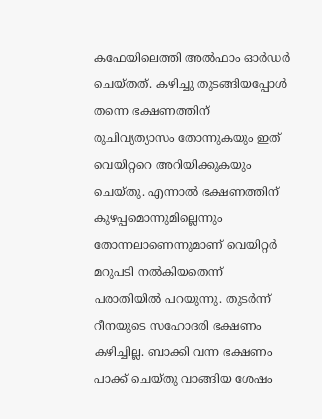കഫേയിലെത്തി അൽഫാം ഓർഡർ ചെയ്തത്. കഴിച്ചു തുടങ്ങിയപ്പോൾ തന്നെ ഭക്ഷണത്തിന് രുചിവ്യത്യാസം തോന്നുകയും ഇത് വെയിറ്ററെ അറിയിക്കുകയും ചെയ്തു. എന്നാൽ ഭക്ഷണത്തിന് കുഴപ്പമൊന്നുമില്ലെന്നും തോന്നലാണെന്നുമാണ് വെയിറ്റർ മറുപടി നൽകിയതെന്ന് പരാതിയിൽ പറയുന്നു. തുടർന്ന് റീനയുടെ സഹോദരി ഭക്ഷണം കഴിച്ചില്ല. ബാക്കി വന്ന ഭക്ഷണം പാക്ക് ചെയ്തു വാങ്ങിയ ശേഷം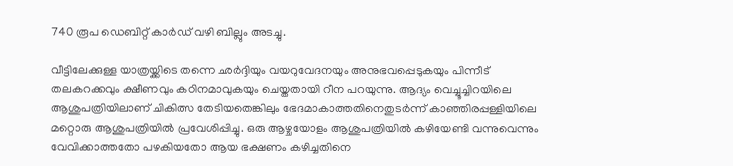740 രൂപ ഡെബിറ്റ് കാർഡ് വഴി ബില്ലും അടച്ചു.

വീട്ടിലേക്കുള്ള യാത്രയ്ക്കിടെ തന്നെ ഛർദ്ദിയും വയറുവേദനയും അനുഭവപ്പെടുകയും പിന്നീട് തലകറക്കവും ക്ഷീണവും കഠിനമാവുകയും ചെയ്തതായി റീന പറയുന്നു. ആദ്യം വെച്ചൂച്ചിറയിലെ ആശുപത്രിയിലാണ് ചികിത്സ തേടിയതെങ്കിലും ഭേദമാകാത്തതിനെതുടർന്ന് കാഞ്ഞിരപ്പള്ളിയിലെ മറ്റൊരു ആശുപത്രിയിൽ പ്രവേശിപ്പിച്ചു. ഒരു ആഴ്ചയോളം ആശുപത്രിയിൽ കഴിയേണ്ടി വന്നുവെന്നും വേവിക്കാത്തതോ പഴകിയതോ ആയ ഭക്ഷണം കഴിച്ചതിനെ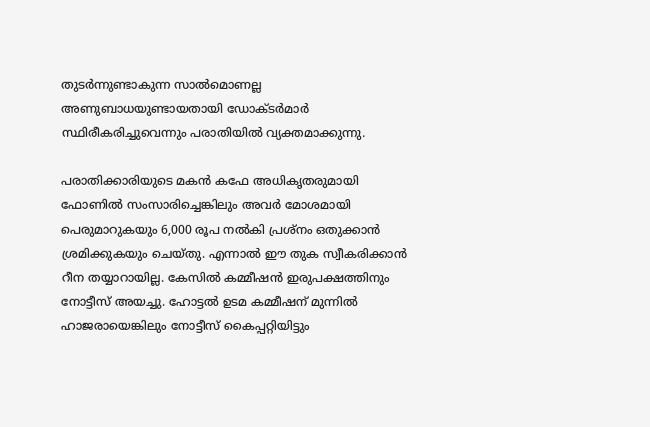തുടർന്നുണ്ടാകുന്ന സാൽമൊണല്ല അണുബാധയുണ്ടായതായി ഡോക്ടർമാർ സ്ഥിരീകരിച്ചുവെന്നും പരാതിയിൽ വ്യക്തമാക്കുന്നു.

പരാതിക്കാരിയുടെ മകൻ കഫേ അധികൃതരുമായി ഫോണിൽ സംസാരിച്ചെങ്കിലും അവർ മോശമായി പെരുമാറുകയും 6,000 രൂപ നൽകി പ്രശ്നം ഒതുക്കാൻ ശ്രമിക്കുകയും ചെയ്തു. എന്നാൽ ഈ തുക സ്വീകരിക്കാൻ റീന തയ്യാറായില്ല. കേസിൽ കമ്മീഷൻ ഇരുപക്ഷത്തിനും നോട്ടീസ് അയച്ചു. ഹോട്ടൽ ഉടമ കമ്മീഷന് മുന്നിൽ ഹാജരായെങ്കിലും നോട്ടീസ് കൈപ്പറ്റിയിട്ടും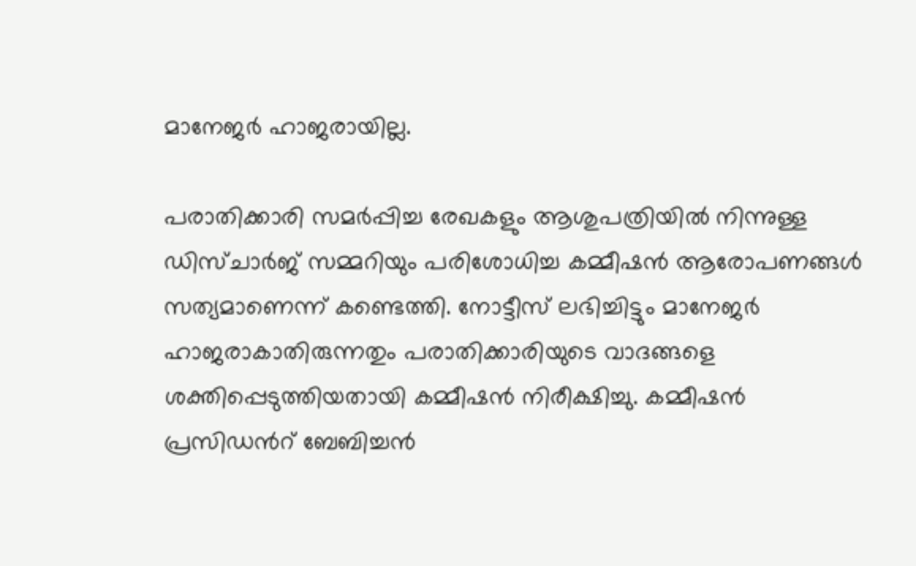മാനേജർ ഹാജരായില്ല.

പരാതിക്കാരി സമർപ്പിച്ച രേഖകളും ആശുപത്രിയിൽ നിന്നുള്ള ഡിസ്ചാർജ് സമ്മറിയും പരിശോധിച്ച കമ്മീഷൻ ആരോപണങ്ങൾ സത്യമാണെന്ന് കണ്ടെത്തി. നോട്ടീസ് ലഭിച്ചിട്ടും മാനേജർ ഹാജരാകാതിരുന്നതും പരാതിക്കാരിയുടെ വാദങ്ങളെ ശക്തിപ്പെടുത്തിയതായി കമ്മീഷൻ നിരീക്ഷിച്ചു. കമ്മീഷൻ പ്രസിഡന്‍റ് ബേബിച്ചൻ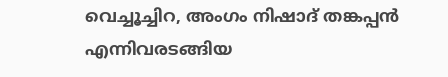വെച്ചൂച്ചിറ, അംഗം നിഷാദ് തങ്കപ്പൻ എന്നിവരടങ്ങിയ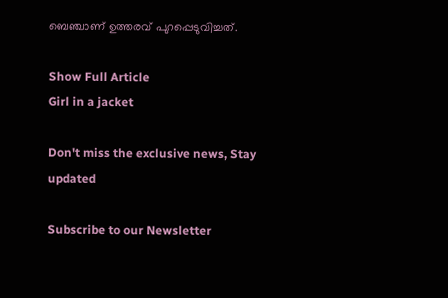ബെഞ്ചാണ് ഉത്തരവ് പുറപ്പെടുവിച്ചത്.

Show Full Article
Girl in a jacket

Don't miss the exclusive news, Stay updated

Subscribe to our Newsletter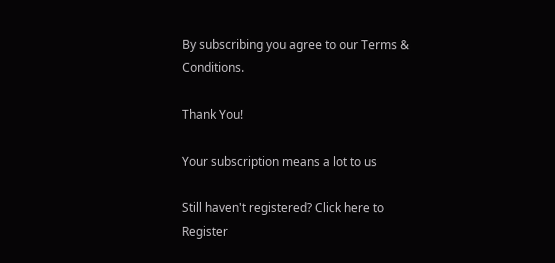By subscribing you agree to our Terms & Conditions.

Thank You!

Your subscription means a lot to us

Still haven't registered? Click here to Register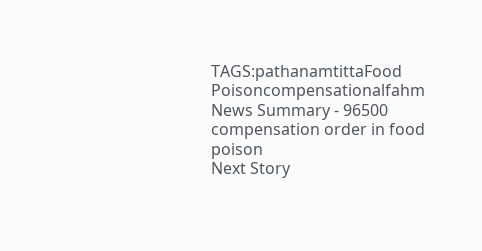TAGS:pathanamtittaFood Poisoncompensationalfahm
News Summary - 96500 compensation order in food poison
Next Story